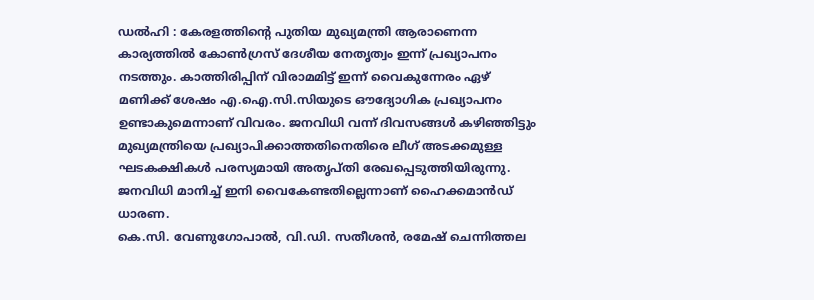ഡൽഹി : കേരളത്തിന്റെ പുതിയ മുഖ്യമന്ത്രി ആരാണെന്ന കാര്യത്തിൽ കോൺഗ്രസ് ദേശീയ നേതൃത്വം ഇന്ന് പ്രഖ്യാപനം നടത്തും. കാത്തിരിപ്പിന് വിരാമമിട്ട് ഇന്ന് വൈകുന്നേരം ഏഴ് മണിക്ക് ശേഷം എ.ഐ.സി.സിയുടെ ഔദ്യോഗിക പ്രഖ്യാപനം ഉണ്ടാകുമെന്നാണ് വിവരം. ജനവിധി വന്ന് ദിവസങ്ങൾ കഴിഞ്ഞിട്ടും മുഖ്യമന്ത്രിയെ പ്രഖ്യാപിക്കാത്തതിനെതിരെ ലീഗ് അടക്കമുള്ള ഘടകക്ഷികൾ പരസ്യമായി അതൃപ്തി രേഖപ്പെടുത്തിയിരുന്നു. ജനവിധി മാനിച്ച് ഇനി വൈകേണ്ടതില്ലെന്നാണ് ഹൈക്കമാൻഡ് ധാരണ.
കെ.സി. വേണുഗോപാൽ, വി.ഡി. സതീശൻ, രമേഷ് ചെന്നിത്തല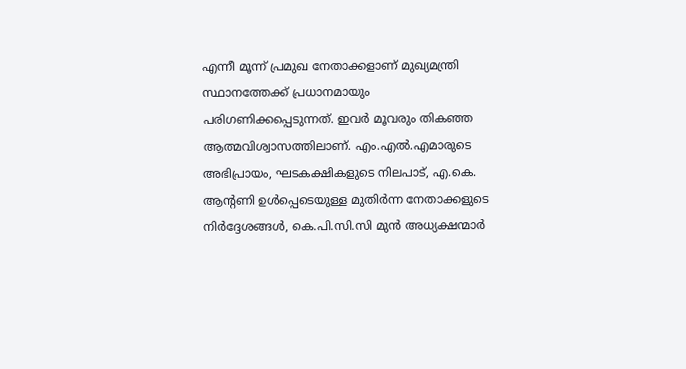എന്നീ മൂന്ന് പ്രമുഖ നേതാക്കളാണ് മുഖ്യമന്ത്രി സ്ഥാനത്തേക്ക് പ്രധാനമായും പരിഗണിക്കപ്പെടുന്നത്. ഇവർ മൂവരും തികഞ്ഞ ആത്മവിശ്വാസത്തിലാണ്. എം.എൽ.എമാരുടെ അഭിപ്രായം, ഘടകക്ഷികളുടെ നിലപാട്, എ.കെ. ആന്റണി ഉൾപ്പെടെയുള്ള മുതിർന്ന നേതാക്കളുടെ നിർദ്ദേശങ്ങൾ, കെ.പി.സി.സി മുൻ അധ്യക്ഷന്മാർ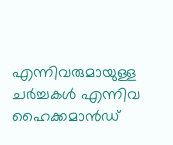എന്നിവരുമായുള്ള ചർച്ചകൾ എന്നിവ ഹൈക്കമാൻഡ്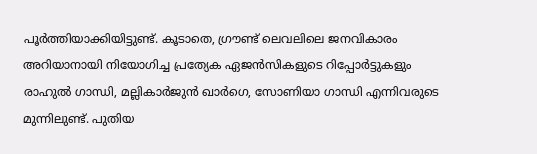പൂർത്തിയാക്കിയിട്ടുണ്ട്. കൂടാതെ, ഗ്രൗണ്ട് ലെവലിലെ ജനവികാരം അറിയാനായി നിയോഗിച്ച പ്രത്യേക ഏജൻസികളുടെ റിപ്പോർട്ടുകളും രാഹുൽ ഗാന്ധി, മല്ലികാർജുൻ ഖാർഗെ, സോണിയാ ഗാന്ധി എന്നിവരുടെ മുന്നിലുണ്ട്. പുതിയ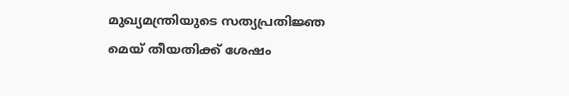മുഖ്യമന്ത്രിയുടെ സത്യപ്രതിജ്ഞ മെയ് തീയതിക്ക് ശേഷം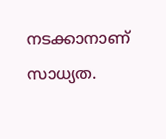നടക്കാനാണ് സാധ്യത.